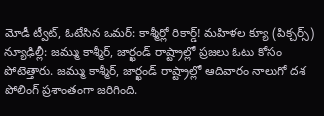మోడీ ట్వీట్, ఓటేసిన ఒమర్: కాశ్మీర్లో రికార్డ్! మహిళల క్యూ (పిక్చర్స్)
న్యూఢిల్లీ: జమ్ము కాశ్మీర్, జార్ఖండ్ రాష్ట్రాల్లో ప్రజలు ఓటు కోసం పోటెత్తారు. జమ్ము కాశ్మీర్, జార్ఖండ్ రాష్ట్రాల్లో ఆదివారం నాలుగో దశ పోలింగ్ ప్రశాంతంగా జరిగింది.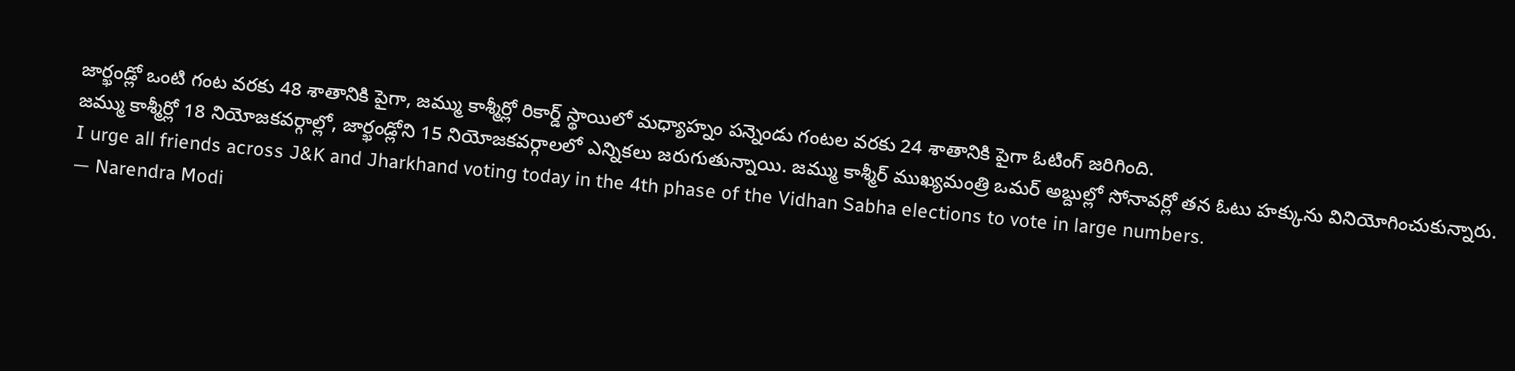జార్ఖండ్లో ఒంటి గంట వరకు 48 శాతానికి పైగా, జమ్ము కాశ్మీర్లో రికార్డ్ స్థాయిలో మధ్యాహ్నం పన్నెండు గంటల వరకు 24 శాతానికి పైగా ఓటింగ్ జరిగింది.
జమ్ము కాశ్మీర్లో 18 నియోజకవర్గాల్లో, జార్ఖండ్లోని 15 నియోజకవర్గాలలో ఎన్నికలు జరుగుతున్నాయి. జమ్ము కాశ్మీర్ ముఖ్యమంత్రి ఒమర్ అబ్దుల్లో సోనావర్లో తన ఓటు హక్కును వినియోగించుకున్నారు.
I urge all friends across J&K and Jharkhand voting today in the 4th phase of the Vidhan Sabha elections to vote in large numbers.
— Narendra Modi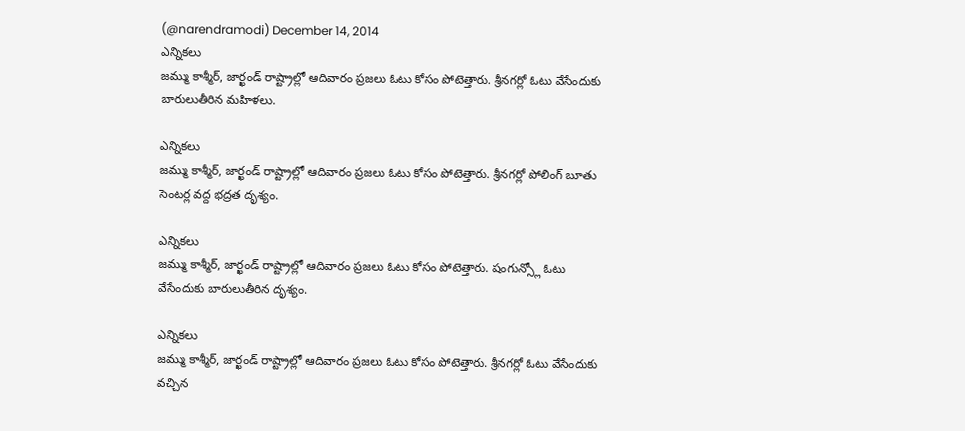(@narendramodi) December 14, 2014
ఎన్నికలు
జమ్ము కాశ్మీర్, జార్ఖండ్ రాష్ట్రాల్లో ఆదివారం ప్రజలు ఓటు కోసం పోటెత్తారు. శ్రీనగర్లో ఓటు వేసేందుకు బారులుతీరిన మహిళలు.

ఎన్నికలు
జమ్ము కాశ్మీర్, జార్ఖండ్ రాష్ట్రాల్లో ఆదివారం ప్రజలు ఓటు కోసం పోటెత్తారు. శ్రీనగర్లో పోలింగ్ బూతు సెంటర్ల వద్ద భద్రత దృశ్యం.

ఎన్నికలు
జమ్ము కాశ్మీర్, జార్ఖండ్ రాష్ట్రాల్లో ఆదివారం ప్రజలు ఓటు కోసం పోటెత్తారు. షంగున్స్లో ఓటు వేసేందుకు బారులుతీరిన దృశ్యం.

ఎన్నికలు
జమ్ము కాశ్మీర్, జార్ఖండ్ రాష్ట్రాల్లో ఆదివారం ప్రజలు ఓటు కోసం పోటెత్తారు. శ్రీనగర్లో ఓటు వేసేందుకు వచ్చిన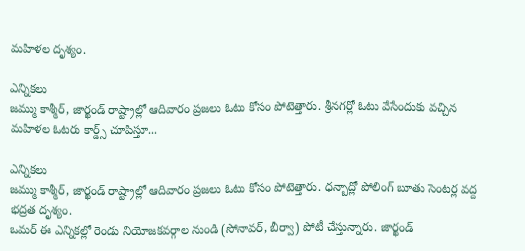మహిళల దృశ్యం.

ఎన్నికలు
జమ్ము కాశ్మీర్, జార్ఖండ్ రాష్ట్రాల్లో ఆదివారం ప్రజలు ఓటు కోసం పోటెత్తారు. శ్రీనగర్లో ఓటు వేసేందుకు వచ్చిన మహిళల ఓటరు కార్డ్స్ చూపిస్తూ...

ఎన్నికలు
జమ్ము కాశ్మీర్, జార్ఖండ్ రాష్ట్రాల్లో ఆదివారం ప్రజలు ఓటు కోసం పోటెత్తారు. ధన్బాద్లో పోలింగ్ బూతు సెంటర్ల వద్ద భద్రత దృశ్యం.
ఒమర్ ఈ ఎన్నికల్లో రెండు నియోజకవర్గాల నుండి (సోనావర్, బీర్వా) పోటీ చేస్తున్నారు. జార్ఖండ్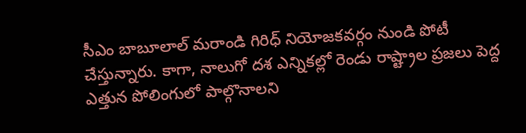సీఎం బాబూలాల్ మరాండి గిరిధ్ నియోజకవర్గం నుండి పోటీ చేస్తున్నారు. కాగా, నాలుగో దశ ఎన్నికల్లో రెండు రాష్ట్రాల ప్రజలు పెద్ద ఎత్తున పోలింగులో పాల్గొనాలని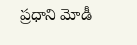ప్రధాని మోడీ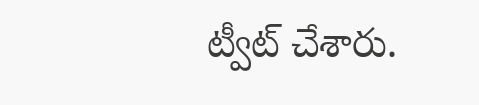ట్వీట్ చేశారు.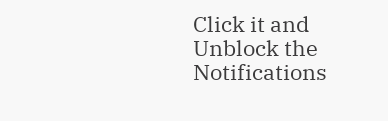Click it and Unblock the Notifications